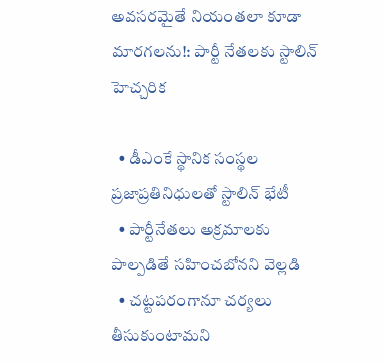అవసరమైతే నియంతలా కూడా మారగలను!: పార్టీ నేతలకు స్టాలిన్ హెచ్చరిక

  • డీఎంకే స్థానిక సంస్థల ప్రజాప్రతినిధులతో స్టాలిన్ భేటీ
  • పార్టీనేతలు అక్రమాలకు పాల్పడితే సహించబోనని వెల్లడి
  • చట్టపరంగానూ చర్యలు తీసుకుంటామని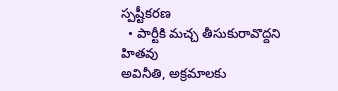స్పష్టీకరణ
  • పార్టీకి మచ్చ తీసుకురావొద్దని హితవు
అవినీతి, అక్రమాలకు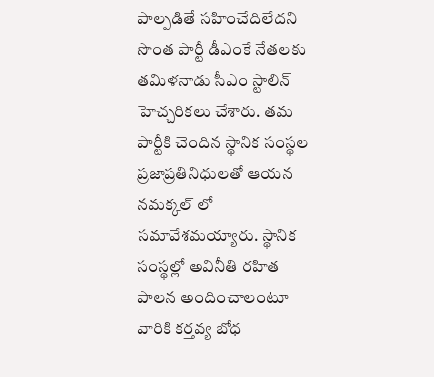పాల్పడితే సహించేదిలేదని సొంత పార్టీ డీఎంకే నేతలకు తమిళనాడు సీఎం స్టాలిన్ హెచ్చరికలు చేశారు. తమ పార్టీకి చెందిన స్థానిక సంస్థల ప్రజాప్రతినిధులతో ఆయన నమక్కల్ లో సమావేశమయ్యారు. స్థానిక సంస్థల్లో అవినీతి రహిత పాలన అందించాలంటూ వారికి కర్తవ్య బోధ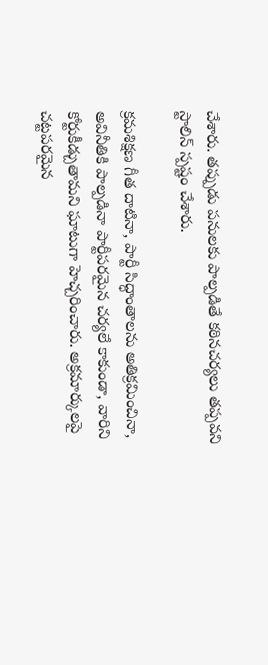చేశారు. తప్పుడు పనులకు పాల్పడితే కఠినచర్యలు తప్పవని స్టాలిన్ స్పష్టం చేశారు.

క్రమశిక్షణ గీత దాటినా, పార్టీ సిద్ధాంతాలను అతిక్రమించినా, అవినీతికి పాల్పడినా పార్టీపరమైన చర్యలే కాకుండా, వారిని కోర్టుకీడ్చుతామని ఘాటుగా హెచ్చరించారు. అక్రమార్కులపై చట్టపరమైన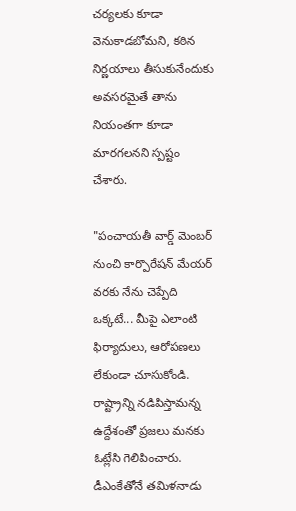చర్యలకు కూడా వెనుకాడబోమని, కఠిన నిర్ణయాలు తీసుకునేందుకు అవసరమైతే తాను నియంతగా కూడా మారగలనని స్పష్టం చేశారు.

"పంచాయతీ వార్డ్ మెంబర్ నుంచి కార్పొరేషన్ మేయర్ వరకు నేను చెప్పేది ఒక్కటే... మీపై ఎలాంటి ఫిర్యాదులు, ఆరోపణలు లేకుండా చూసుకోండి. రాష్ట్రాన్ని నడిపిస్తామన్న ఉద్దేశంతో ప్రజలు మనకు ఓట్లేసి గెలిపించారు. డీఎంకేతోనే తమిళనాడు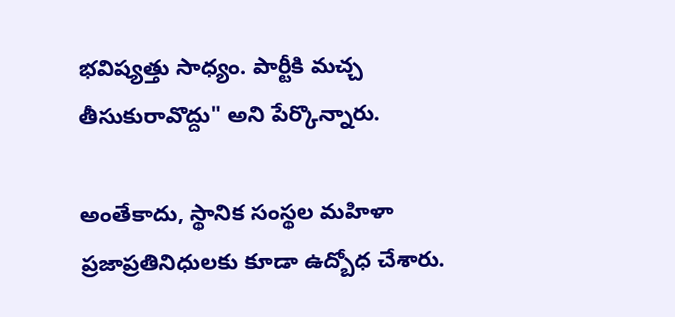భవిష్యత్తు సాధ్యం. పార్టీకి మచ్చ తీసుకురావొద్దు" అని పేర్కొన్నారు.

అంతేకాదు, స్థానిక సంస్థల మహిళా ప్రజాప్రతినిధులకు కూడా ఉద్బోధ చేశారు.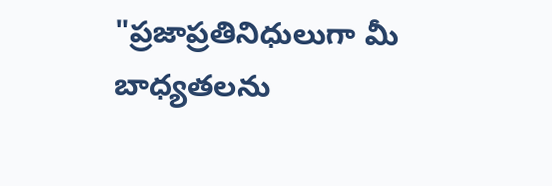"ప్రజాప్రతినిధులుగా మీ బాధ్యతలను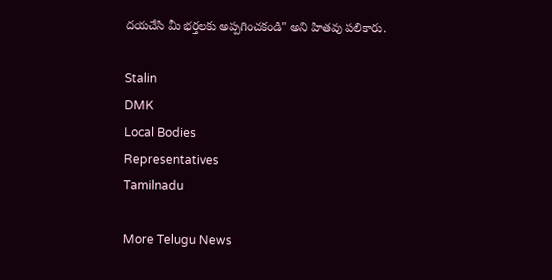దయచేసి మీ భర్తలకు అప్పగించకండి" అని హితవు పలికారు.

Stalin
DMK
Local Bodies
Representatives
Tamilnadu

More Telugu News